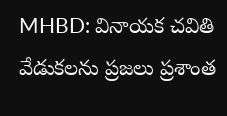MHBD: వినాయక చవితి వేడుకలను ప్రజలు ప్రశాంత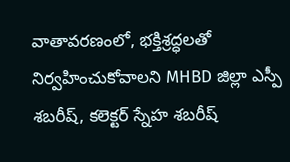వాతావరణంలో, భక్తిశ్రద్ధలతో నిర్వహించుకోవాలని MHBD జిల్లా ఎస్పీ శబరీష్, కలెక్టర్ స్నేహ శబరీష్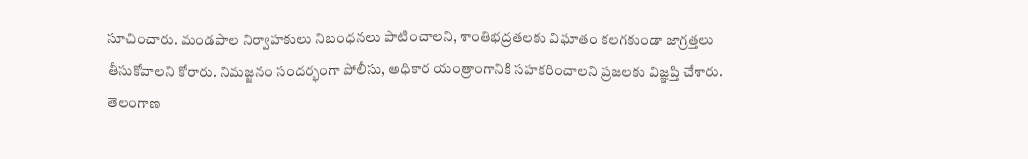సూచించారు. మండపాల నిర్వాహకులు నిబంధనలు పాటించాలని, శాంతిభద్రతలకు విఘాతం కలగకుండా జాగ్రత్తలు తీసుకోవాలని కోరారు. నిమజ్జనం సందర్భంగా పోలీసు, అధికార యంత్రాంగానికి సహకరించాలని ప్రజలకు విజ్ఞప్తి చేశారు.
తెలంగాణ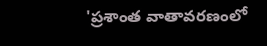'ప్రశాంత వాతావరణంలో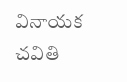వినాయక చవితి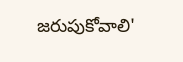జరుపుకోవాలి'